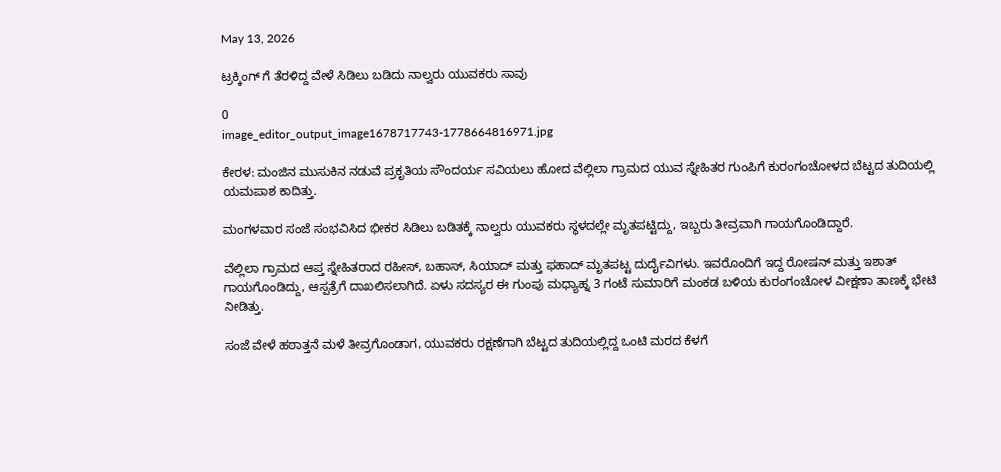May 13, 2026

ಟ್ರಕ್ಕಿಂಗ್ ಗೆ ತೆರಳಿದ್ದ ವೇಳೆ ಸಿಡಿಲು ಬಡಿದು ನಾಲ್ವರು ಯುವಕರು ಸಾವು

0
image_editor_output_image1678717743-1778664816971.jpg

ಕೇರಳ: ಮಂಜಿನ ಮುಸುಕಿನ ನಡುವೆ ಪ್ರಕೃತಿಯ ಸೌಂದರ್ಯ ಸವಿಯಲು ಹೋದ ವೆಲ್ಲಿಲಾ ಗ್ರಾಮದ ಯುವ ಸ್ನೇಹಿತರ ಗುಂಪಿಗೆ ಕುರಂಗಂಚೋಳದ ಬೆಟ್ಟದ ತುದಿಯಲ್ಲಿ ಯಮಪಾಶ ಕಾದಿತ್ತು.

ಮಂಗಳವಾರ ಸಂಜೆ ಸಂಭವಿಸಿದ ಭೀಕರ ಸಿಡಿಲು ಬಡಿತಕ್ಕೆ ನಾಲ್ವರು ಯುವಕರು ಸ್ಥಳದಲ್ಲೇ ಮೃತಪಟ್ಟಿದ್ದು, ಇಬ್ಬರು ತೀವ್ರವಾಗಿ ಗಾಯಗೊಂಡಿದ್ದಾರೆ.

ವೆಲ್ಲಿಲಾ ಗ್ರಾಮದ ಆಪ್ತ ಸ್ನೇಹಿತರಾದ ರಹೀಸ್, ಬಹಾಸ್, ಸಿಯಾದ್ ಮತ್ತು ಫಹಾದ್ ಮೃತಪಟ್ಟ ದುರ್ದೈವಿಗಳು. ಇವರೊಂದಿಗೆ ಇದ್ದ ರೋಷನ್ ಮತ್ತು ಇಶಾತ್ ಗಾಯಗೊಂಡಿದ್ದು, ಆಸ್ಪತ್ರೆಗೆ ದಾಖಲಿಸಲಾಗಿದೆ. ಏಳು ಸದಸ್ಯರ ಈ ಗುಂಪು ಮಧ್ಯಾಹ್ನ 3 ಗಂಟೆ ಸುಮಾರಿಗೆ ಮಂಕಡ ಬಳಿಯ ಕುರಂಗಂಚೋಳ ವೀಕ್ಷಣಾ ತಾಣಕ್ಕೆ ಭೇಟಿ ನೀಡಿತ್ತು.

ಸಂಜೆ ವೇಳೆ ಹಠಾತ್ತನೆ ಮಳೆ ತೀವ್ರಗೊಂಡಾಗ, ಯುವಕರು ರಕ್ಷಣೆಗಾಗಿ ಬೆಟ್ಟದ ತುದಿಯಲ್ಲಿದ್ದ ಒಂಟಿ ಮರದ ಕೆಳಗೆ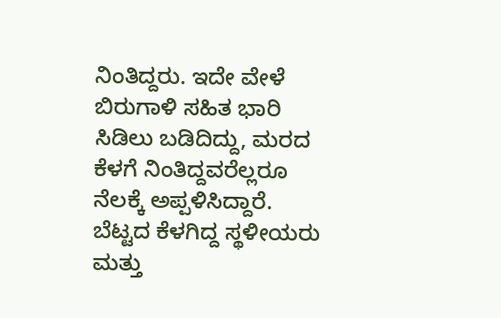ನಿಂತಿದ್ದರು. ಇದೇ ವೇಳೆ ಬಿರುಗಾಳಿ ಸಹಿತ ಭಾರಿ ಸಿಡಿಲು ಬಡಿದಿದ್ದು, ಮರದ ಕೆಳಗೆ ನಿಂತಿದ್ದವರೆಲ್ಲರೂ ನೆಲಕ್ಕೆ ಅಪ್ಪಳಿಸಿದ್ದಾರೆ. ಬೆಟ್ಟದ ಕೆಳಗಿದ್ದ ಸ್ಥಳೀಯರು ಮತ್ತು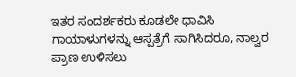ಇತರ ಸಂದರ್ಶಕರು ಕೂಡಲೇ ಧಾವಿಸಿ ಗಾಯಾಳುಗಳನ್ನು ಆಸ್ಪತ್ರೆಗೆ ಸಾಗಿಸಿದರೂ, ನಾಲ್ವರ ಪ್ರಾಣ ಉಳಿಸಲು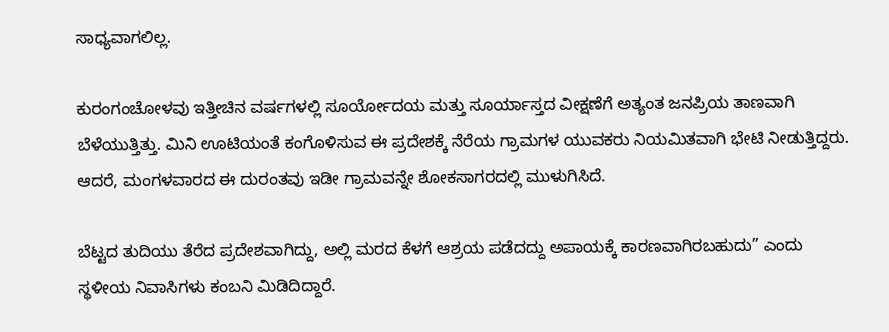ಸಾಧ್ಯವಾಗಲಿಲ್ಲ.

ಕುರಂಗಂಚೋಳವು ಇತ್ತೀಚಿನ ವರ್ಷಗಳಲ್ಲಿ ಸೂರ್ಯೋದಯ ಮತ್ತು ಸೂರ್ಯಾಸ್ತದ ವೀಕ್ಷಣೆಗೆ ಅತ್ಯಂತ ಜನಪ್ರಿಯ ತಾಣವಾಗಿ ಬೆಳೆಯುತ್ತಿತ್ತು. ಮಿನಿ ಊಟಿಯಂತೆ ಕಂಗೊಳಿಸುವ ಈ ಪ್ರದೇಶಕ್ಕೆ ನೆರೆಯ ಗ್ರಾಮಗಳ ಯುವಕರು ನಿಯಮಿತವಾಗಿ ಭೇಟಿ ನೀಡುತ್ತಿದ್ದರು. ಆದರೆ, ಮಂಗಳವಾರದ ಈ ದುರಂತವು ಇಡೀ ಗ್ರಾಮವನ್ನೇ ಶೋಕಸಾಗರದಲ್ಲಿ ಮುಳುಗಿಸಿದೆ.

ಬೆಟ್ಟದ ತುದಿಯು ತೆರೆದ ಪ್ರದೇಶವಾಗಿದ್ದು, ಅಲ್ಲಿ ಮರದ ಕೆಳಗೆ ಆಶ್ರಯ ಪಡೆದದ್ದು ಅಪಾಯಕ್ಕೆ ಕಾರಣವಾಗಿರಬಹುದು” ಎಂದು ಸ್ಥಳೀಯ ನಿವಾಸಿಗಳು ಕಂಬನಿ ಮಿಡಿದಿದ್ದಾರೆ.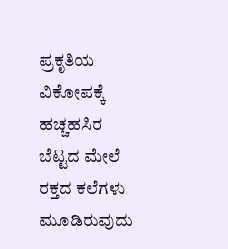ಪ್ರಕೃತಿಯ ವಿಕೋಪಕ್ಕೆ ಹಚ್ಚಹಸಿರ ಬೆಟ್ಟದ ಮೇಲೆ ರಕ್ತದ ಕಲೆಗಳು ಮೂಡಿರುವುದು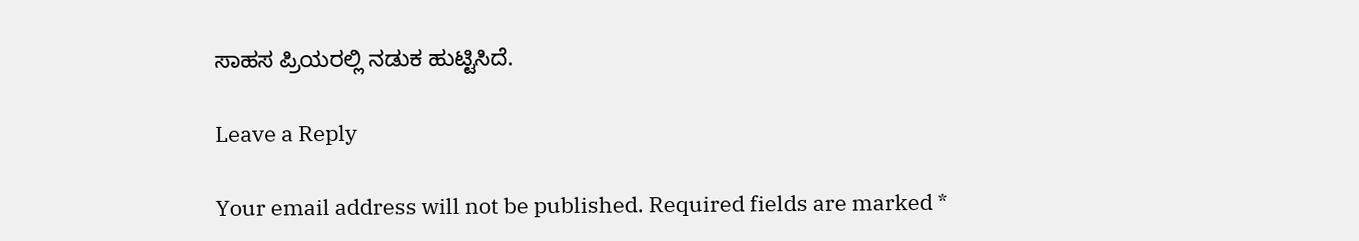ಸಾಹಸ ಪ್ರಿಯರಲ್ಲಿ ನಡುಕ ಹುಟ್ಟಿಸಿದೆ.

Leave a Reply

Your email address will not be published. Required fields are marked *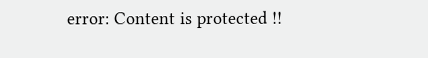error: Content is protected !!